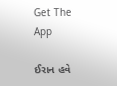Get The App

ઈરાન હવે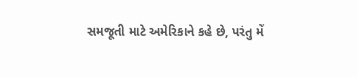સમજૂતી માટે અમેરિકાને કહે છે, પરંતુ મેં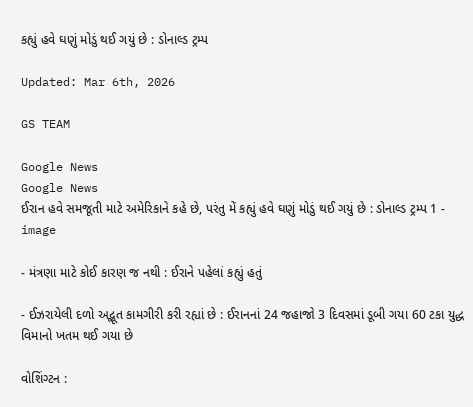કહ્યું હવે ઘણું મોડું થઈ ગયું છે : ડોનાલ્ડ ટ્રમ્પ

Updated: Mar 6th, 2026

GS TEAM

Google News
Google News
ઈરાન હવે સમજૂતી માટે અમેરિકાને કહે છે, પરંતુ મેં કહ્યું હવે ઘણું મોડું થઈ ગયું છે : ડોનાલ્ડ ટ્રમ્પ 1 - image

- મંત્રણા માટે કોઈ કારણ જ નથી : ઈરાને પહેલાં કહ્યું હતું

- ઈઝરાયેલી દળો અદ્ભૂત કામગીરી કરી રહ્યાં છે : ઈરાનનાં 24 જહાજો 3 દિવસમાં ડૂબી ગયા 60 ટકા યુદ્ધ વિમાનો ખતમ થઈ ગયા છે

વોશિંગ્ટન :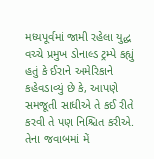મધ્યપૂર્વમાં જામી રહેલા યુદ્ધ વચ્ચે પ્રમુખ ડોનાલ્ડ ટ્રમ્પે કહ્યું હતું કે ઈરાને અમેરિકાને કહેવડાવ્યું છે કે, આપણે સમજૂતી સાધીએ તે કઈ રીતે કરવી તે પણ નિશ્ચિત કરીએ. તેના જવાબમાં મેં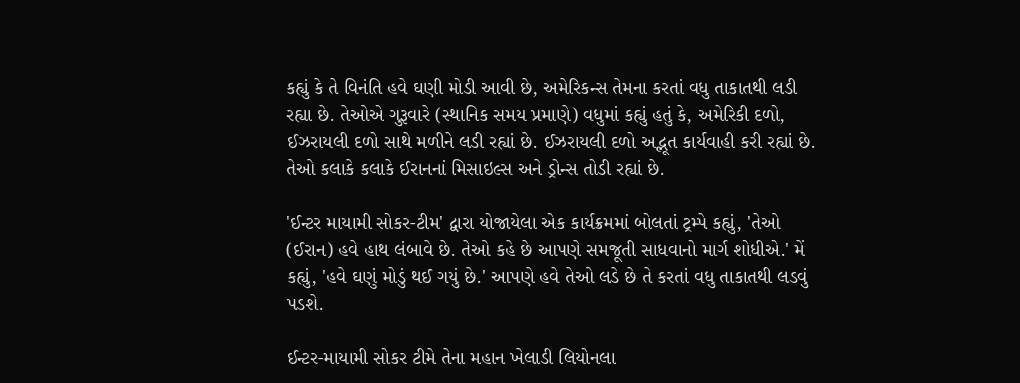કહ્યું કે તે વિનંતિ હવે ઘણી મોડી આવી છે, અમેરિકન્સ તેમના કરતાં વધુ તાકાતથી લડી રહ્યા છે. તેઓએ ગુરૂવારે (સ્થાનિક સમય પ્રમાણે) વધુમાં કહ્યું હતું કે, અમેરિકી દળો, ઈઝરાયલી દળો સાથે મળીને લડી રહ્યાં છે. ઈઝરાયલી દળો અદ્ભૂત કાર્યવાહી કરી રહ્યાં છે. તેઓ કલાકે કલાકે ઈરાનનાં મિસાઇલ્સ અને ડ્રોન્સ તોડી રહ્યાં છે.

'ઈન્ટર માયામી સોકર-ટીમ' દ્વારા યોજાયેલા એક કાર્યક્રમમાં બોલતાં ટ્રમ્પે કહ્યું, 'તેઓ (ઈરાન) હવે હાથ લંબાવે છે. તેઓ કહે છે આપણે સમજૂતી સાધવાનો માર્ગ શોધીએ.' મેં કહ્યું, 'હવે ઘણું મોડું થઈ ગયું છે.' આપણે હવે તેઓ લડે છે તે કરતાં વધુ તાકાતથી લડવું પડશે.

ઈન્ટર-માયામી સોકર ટીમે તેના મહાન ખેલાડી લિયોનલા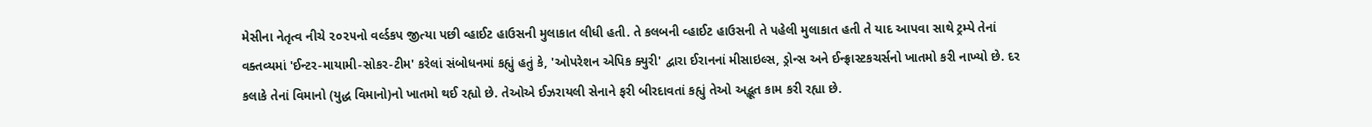મેસીના નેતૃત્વ નીચે ૨૦૨૫નો વર્લ્ડકપ જીત્યા પછી વ્હાઈટ હાઉસની મુલાકાત લીધી હતી. તે કલબની વ્હાઈટ હાઉસની તે પહેલી મુલાકાત હતી તે યાદ આપવા સાથે ટ્રમ્પે તેનાં વક્તવ્યમાં 'ઈન્ટર-માયામી-સોકર-ટીમ' કરેલાં સંબોધનમાં કહ્યું હતું કે, 'ઓપરેશન એપિક ક્યુરી' દ્વારા ઈરાનનાં મીસાઇલ્સ, ડ્રોન્સ અને ઈન્ફ્રાસ્ટકચર્સનો ખાતમો કરી નાખ્યો છે. દર કલાકે તેનાં વિમાનો (યુદ્ધ વિમાનો)નો ખાતમો થઈ રહ્યો છે. તેઓએ ઈઝરાયલી સેનાને ફરી બીરદાવતાં કહ્યું તેઓ અદ્ભૂત કામ કરી રહ્યા છે.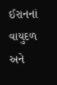ઈરાનનાં વાયુદળ અને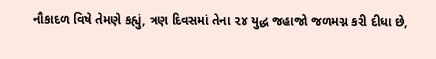નૌકાદળ વિષે તેમણે કહ્યું, ત્રણ દિવસમાં તેના ૨૪ યુદ્ધ જહાજો જળમગ્ન કરી દીધા છે,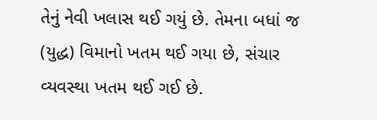તેનું નેવી ખલાસ થઈ ગયું છે. તેમના બધાં જ (યુદ્ધ) વિમાનો ખતમ થઈ ગયા છે, સંચાર વ્યવસ્થા ખતમ થઈ ગઈ છે.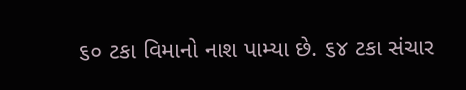૬૦ ટકા વિમાનો નાશ પામ્યા છે. ૬૪ ટકા સંચાર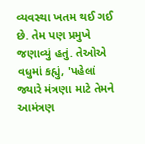વ્યવસ્થા ખતમ થઈ ગઈ છે. તેમ પણ પ્રમુખે જણાવ્યું હતું. તેઓએ વધુમાં કહ્યું, 'પહેલાં જ્યારે મંત્રણા માટે તેમને આમંત્રણ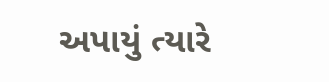અપાયું ત્યારે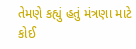તેમણે કહ્યું હતું મંત્રણા માટે કોઈ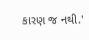કારણ જ નથી.'